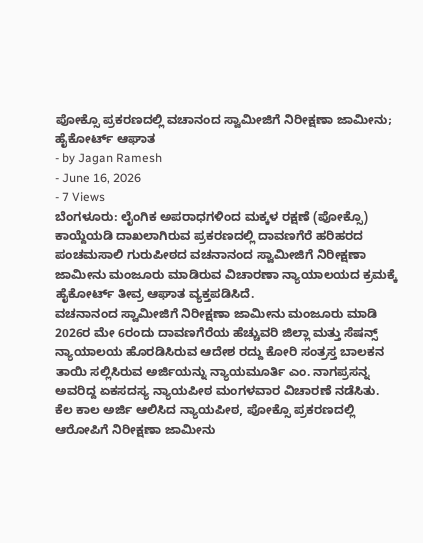ಪೋಕ್ಸೊ ಪ್ರಕರಣದಲ್ಲಿ ವಚಾನಂದ ಸ್ವಾಮೀಜಿಗೆ ನಿರೀಕ್ಷಣಾ ಜಾಮೀನು; ಹೈಕೋರ್ಟ್ ಆಘಾತ
- by Jagan Ramesh
- June 16, 2026
- 7 Views
ಬೆಂಗಳೂರು: ಲೈಂಗಿಕ ಅಪರಾಧಗಳಿಂದ ಮಕ್ಕಳ ರಕ್ಷಣೆ (ಪೋಕ್ಸೊ) ಕಾಯ್ದೆಯಡಿ ದಾಖಲಾಗಿರುವ ಪ್ರಕರಣದಲ್ಲಿ ದಾವಣಗೆರೆ ಹರಿಹರದ ಪಂಚಮಸಾಲಿ ಗುರುಪೀಠದ ವಚನಾನಂದ ಸ್ವಾಮೀಜಿಗೆ ನಿರೀಕ್ಷಣಾ ಜಾಮೀನು ಮಂಜೂರು ಮಾಡಿರುವ ವಿಚಾರಣಾ ನ್ಯಾಯಾಲಯದ ಕ್ರಮಕ್ಕೆ ಹೈಕೋರ್ಟ್ ತೀವ್ರ ಆಘಾತ ವ್ಯಕ್ತಪಡಿಸಿದೆ.
ವಚನಾನಂದ ಸ್ವಾಮೀಜಿಗೆ ನಿರೀಕ್ಷಣಾ ಜಾಮೀನು ಮಂಜೂರು ಮಾಡಿ 2026ರ ಮೇ 6ರಂದು ದಾವಣಗೆರೆಯ ಹೆಚ್ಚುವರಿ ಜಿಲ್ಲಾ ಮತ್ತು ಸೆಷನ್ಸ್ ನ್ಯಾಯಾಲಯ ಹೊರಡಿಸಿರುವ ಆದೇಶ ರದ್ದು ಕೋರಿ ಸಂತ್ರಸ್ತ ಬಾಲಕನ ತಾಯಿ ಸಲ್ಲಿಸಿರುವ ಅರ್ಜಿಯನ್ನು ನ್ಯಾಯಮೂರ್ತಿ ಎಂ. ನಾಗಪ್ರಸನ್ನ ಅವರಿದ್ದ ಏಕಸದಸ್ಯ ನ್ಯಾಯಪೀಠ ಮಂಗಳವಾರ ವಿಚಾರಣೆ ನಡೆಸಿತು.
ಕೆಲ ಕಾಲ ಅರ್ಜಿ ಆಲಿಸಿದ ನ್ಯಾಯಪೀಠ, ಪೋಕ್ಸೊ ಪ್ರಕರಣದಲ್ಲಿ ಆರೋಪಿಗೆ ನಿರೀಕ್ಷಣಾ ಜಾಮೀನು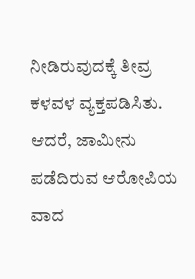ನೀಡಿರುವುದಕ್ಕೆ ತೀವ್ರ ಕಳವಳ ವ್ಯಕ್ತಪಡಿಸಿತು. ಆದರೆ, ಜಾಮೀನು ಪಡೆದಿರುವ ಆರೋಪಿಯ ವಾದ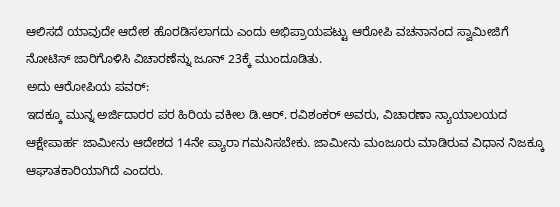ಆಲಿಸದೆ ಯಾವುದೇ ಆದೇಶ ಹೊರಡಿಸಲಾಗದು ಎಂದು ಅಭಿಪ್ರಾಯಪಟ್ಟು ಆರೋಪಿ ವಚನಾನಂದ ಸ್ವಾಮೀಜಿಗೆ ನೋಟಿಸ್ ಜಾರಿಗೊಳಿಸಿ ವಿಚಾರಣೆನ್ನು ಜೂನ್ 23ಕ್ಕೆ ಮುಂದೂಡಿತು.
ಅದು ಆರೋಪಿಯ ಪವರ್:
ಇದಕ್ಕೂ ಮುನ್ನ ಅರ್ಜಿದಾರರ ಪರ ಹಿರಿಯ ವಕೀಲ ಡಿ.ಆರ್. ರವಿಶಂಕರ್ ಅವರು, ವಿಚಾರಣಾ ನ್ಯಾಯಾಲಯದ ಆಕ್ಷೇಪಾರ್ಹ ಜಾಮೀನು ಆದೇಶದ 14ನೇ ಪ್ಯಾರಾ ಗಮನಿಸಬೇಕು. ಜಾಮೀನು ಮಂಜೂರು ಮಾಡಿರುವ ವಿಧಾನ ನಿಜಕ್ಕೂ ಆಘಾತಕಾರಿಯಾಗಿದೆ ಎಂದರು.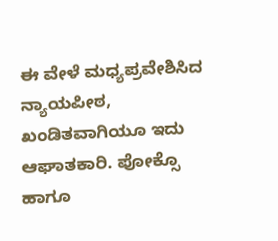ಈ ವೇಳೆ ಮಧ್ಯಪ್ರವೇಶಿಸಿದ ನ್ಯಾಯಪೀಠ, ಖಂಡಿತವಾಗಿಯೂ ಇದು ಆಘಾತಕಾರಿ. ಪೋಕ್ಸೊ ಹಾಗೂ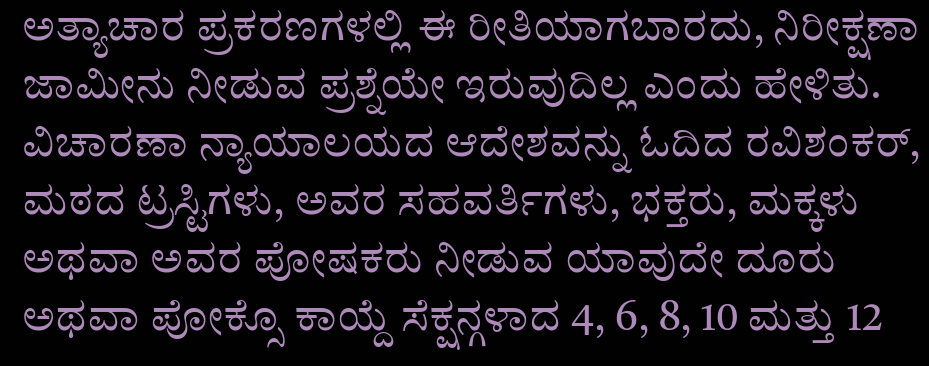ಅತ್ಯಾಚಾರ ಪ್ರಕರಣಗಳಲ್ಲಿ ಈ ರೀತಿಯಾಗಬಾರದು, ನಿರೀಕ್ಷಣಾ ಜಾಮೀನು ನೀಡುವ ಪ್ರಶ್ನೆಯೇ ಇರುವುದಿಲ್ಲ ಎಂದು ಹೇಳಿತು.
ವಿಚಾರಣಾ ನ್ಯಾಯಾಲಯದ ಆದೇಶವನ್ನು ಓದಿದ ರವಿಶಂಕರ್, ಮಠದ ಟ್ರಸ್ಟಿಗಳು, ಅವರ ಸಹವರ್ತಿಗಳು, ಭಕ್ತರು, ಮಕ್ಕಳು ಅಥವಾ ಅವರ ಪೋಷಕರು ನೀಡುವ ಯಾವುದೇ ದೂರು ಅಥವಾ ಪೋಕ್ಸೊ ಕಾಯ್ದೆ ಸೆಕ್ಷನ್ಗಳಾದ 4, 6, 8, 10 ಮತ್ತು 12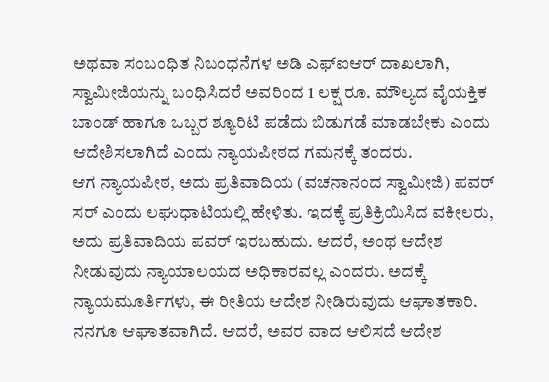ಅಥವಾ ಸಂಬಂಧಿತ ನಿಬಂಧನೆಗಳ ಅಡಿ ಎಫ್ಐಆರ್ ದಾಖಲಾಗಿ, ಸ್ವಾಮೀಜಿಯನ್ನು ಬಂಧಿಸಿದರೆ ಅವರಿಂದ 1 ಲಕ್ಷ ರೂ. ಮೌಲ್ಯದ ವೈಯಕ್ತಿಕ ಬಾಂಡ್ ಹಾಗೂ ಒಬ್ಬರ ಶ್ಯೂರಿಟಿ ಪಡೆದು ಬಿಡುಗಡೆ ಮಾಡಬೇಕು ಎಂದು ಆದೇಶಿಸಲಾಗಿದೆ ಎಂದು ನ್ಯಾಯಪೀಠದ ಗಮನಕ್ಕೆ ತಂದರು.
ಆಗ ನ್ಯಾಯಪೀಠ, ಅದು ಪ್ರತಿವಾದಿಯ (ವಚನಾನಂದ ಸ್ವಾಮೀಜಿ) ಪವರ್ ಸರ್ ಎಂದು ಲಘುಧಾಟಿಯಲ್ಲಿ ಹೇಳಿತು. ಇದಕ್ಕೆ ಪ್ರತಿಕ್ರಿಯಿಸಿದ ವಕೀಲರು, ಅದು ಪ್ರತಿವಾದಿಯ ಪವರ್ ಇರಬಹುದು. ಆದರೆ, ಅಂಥ ಆದೇಶ ನೀಡುವುದು ನ್ಯಾಯಾಲಯದ ಅಧಿಕಾರವಲ್ಲ ಎಂದರು. ಅದಕ್ಕೆ ನ್ಯಾಯಮೂರ್ತಿಗಳು, ಈ ರೀತಿಯ ಆದೇಶ ನೀಡಿರುವುದು ಆಘಾತಕಾರಿ. ನನಗೂ ಆಘಾತವಾಗಿದೆ. ಆದರೆ, ಅವರ ವಾದ ಆಲಿಸದೆ ಆದೇಶ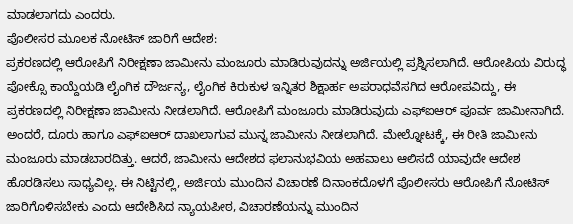ಮಾಡಲಾಗದು ಎಂದರು.
ಪೊಲೀಸರ ಮೂಲಕ ನೋಟಿಸ್ ಜಾರಿಗೆ ಆದೇಶ:
ಪ್ರಕರಣದಲ್ಲಿ ಆರೋಪಿಗೆ ನಿರೀಕ್ಷಣಾ ಜಾಮೀನು ಮಂಜೂರು ಮಾಡಿರುವುದನ್ನು ಅರ್ಜಿಯಲ್ಲಿ ಪ್ರಶ್ನಿಸಲಾಗಿದೆ. ಆರೋಪಿಯ ವಿರುದ್ಧ ಪೋಕ್ಸೊ ಕಾಯ್ದೆಯಡಿ ಲೈಂಗಿಕ ದೌರ್ಜನ್ಯ, ಲೈಂಗಿಕ ಕಿರುಕುಳ ಇನ್ನಿತರ ಶಿಕ್ಷಾರ್ಹ ಅಪರಾಧವೆಸಗಿದ ಆರೋಪವಿದ್ದು, ಈ ಪ್ರಕರಣದಲ್ಲಿ ನಿರೀಕ್ಷಣಾ ಜಾಮೀನು ನೀಡಲಾಗಿದೆ. ಆರೋಪಿಗೆ ಮಂಜೂರು ಮಾಡಿರುವುದು ಎಫ್ಐಆರ್ ಪೂರ್ವ ಜಾಮೀನಾಗಿದೆ. ಅಂದರೆ, ದೂರು ಹಾಗೂ ಎಫ್ಐಆರ್ ದಾಖಲಾಗುವ ಮುನ್ನ ಜಾಮೀನು ನೀಡಲಾಗಿದೆ. ಮೇಲ್ನೋಟಕ್ಕೆ, ಈ ರೀತಿ ಜಾಮೀನು ಮಂಜೂರು ಮಾಡಬಾರದಿತ್ತು. ಆದರೆ, ಜಾಮೀನು ಆದೇಶದ ಫಲಾನುಭವಿಯ ಅಹವಾಲು ಆಲಿಸದೆ ಯಾವುದೇ ಆದೇಶ ಹೊರಡಿಸಲು ಸಾಧ್ಯವಿಲ್ಲ. ಈ ನಿಟ್ಟಿನಲ್ಲಿ, ಅರ್ಜಿಯ ಮುಂದಿನ ವಿಚಾರಣೆ ದಿನಾಂಕದೊಳಗೆ ಪೊಲೀಸರು ಆರೋಪಿಗೆ ನೋಟಿಸ್ ಜಾರಿಗೊಳಿಸಬೇಕು ಎಂದು ಆದೇಶಿಸಿದ ನ್ಯಾಯಪೀಠ, ವಿಚಾರಣೆಯನ್ನು ಮುಂದಿನ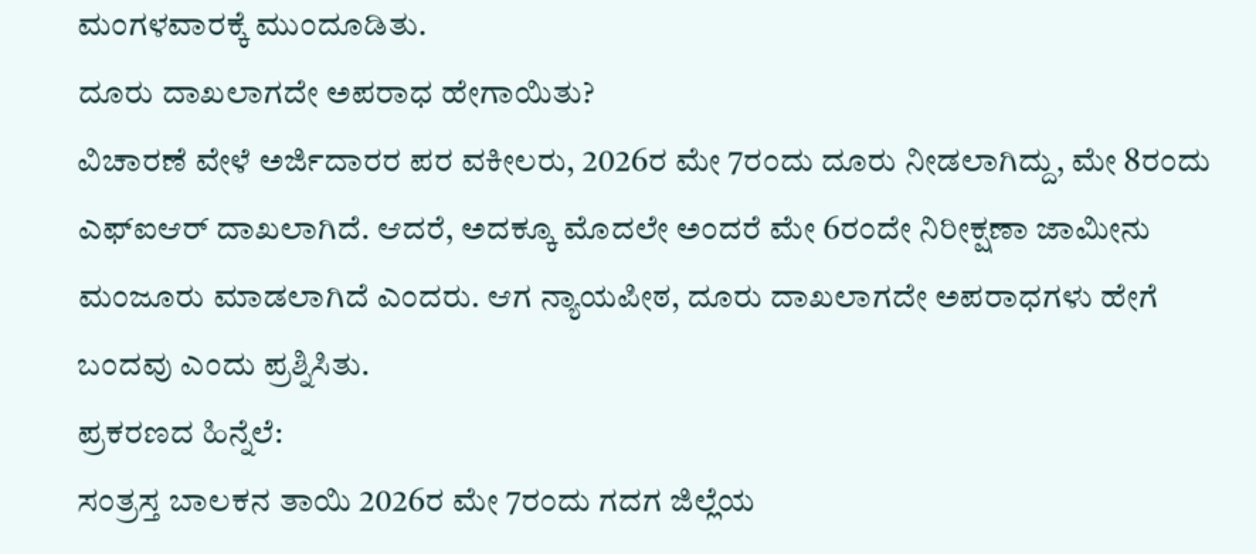ಮಂಗಳವಾರಕ್ಕೆ ಮುಂದೂಡಿತು.
ದೂರು ದಾಖಲಾಗದೇ ಅಪರಾಧ ಹೇಗಾಯಿತು?
ವಿಚಾರಣೆ ವೇಳೆ ಅರ್ಜಿದಾರರ ಪರ ವಕೀಲರು, 2026ರ ಮೇ 7ರಂದು ದೂರು ನೀಡಲಾಗಿದ್ದು, ಮೇ 8ರಂದು ಎಫ್ಐಆರ್ ದಾಖಲಾಗಿದೆ. ಆದರೆ, ಅದಕ್ಕೂ ಮೊದಲೇ ಅಂದರೆ ಮೇ 6ರಂದೇ ನಿರೀಕ್ಷಣಾ ಜಾಮೀನು ಮಂಜೂರು ಮಾಡಲಾಗಿದೆ ಎಂದರು. ಆಗ ನ್ಯಾಯಪೀಠ, ದೂರು ದಾಖಲಾಗದೇ ಅಪರಾಧಗಳು ಹೇಗೆ ಬಂದವು ಎಂದು ಪ್ರಶ್ನಿಸಿತು.
ಪ್ರಕರಣದ ಹಿನ್ನೆಲೆ:
ಸಂತ್ರಸ್ತ ಬಾಲಕನ ತಾಯಿ 2026ರ ಮೇ 7ರಂದು ಗದಗ ಜಿಲ್ಲೆಯ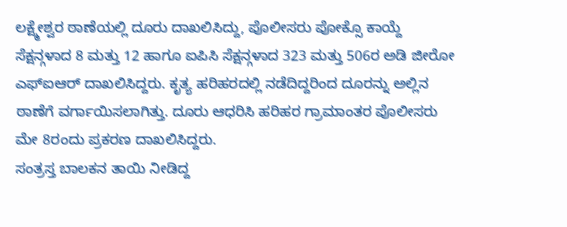ಲಕ್ಷ್ಮೇಶ್ವರ ಠಾಣೆಯಲ್ಲಿ ದೂರು ದಾಖಲಿಸಿದ್ದು, ಪೊಲೀಸರು ಪೋಕ್ಸೊ ಕಾಯ್ದೆ ಸೆಕ್ಷನ್ಗಳಾದ 8 ಮತ್ತು 12 ಹಾಗೂ ಐಪಿಸಿ ಸೆಕ್ಷನ್ಗಳಾದ 323 ಮತ್ತು 506ರ ಅಡಿ ಜೀರೋ ಎಫ್ಐಆರ್ ದಾಖಲಿಸಿದ್ದರು. ಕೃತ್ಯ ಹರಿಹರದಲ್ಲಿ ನಡೆದಿದ್ದರಿಂದ ದೂರನ್ನು ಅಲ್ಲಿನ ಠಾಣೆಗೆ ವರ್ಗಾಯಿಸಲಾಗಿತ್ತು. ದೂರು ಆಧರಿಸಿ ಹರಿಹರ ಗ್ರಾಮಾಂತರ ಪೊಲೀಸರು ಮೇ 8ರಂದು ಪ್ರಕರಣ ದಾಖಲಿಸಿದ್ದರು.
ಸಂತ್ರಸ್ತ ಬಾಲಕನ ತಾಯಿ ನೀಡಿದ್ದ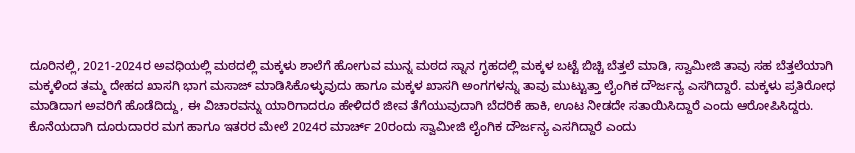ದೂರಿನಲ್ಲಿ, 2021-2024ರ ಅವಧಿಯಲ್ಲಿ ಮಠದಲ್ಲಿ ಮಕ್ಕಳು ಶಾಲೆಗೆ ಹೋಗುವ ಮುನ್ನ ಮಠದ ಸ್ನಾನ ಗೃಹದಲ್ಲಿ ಮಕ್ಕಳ ಬಟ್ಟೆ ಬಿಚ್ಚಿ ಬೆತ್ತಲೆ ಮಾಡಿ, ಸ್ವಾಮೀಜಿ ತಾವು ಸಹ ಬೆತ್ತಲೆಯಾಗಿ ಮಕ್ಕಳಿಂದ ತಮ್ಮ ದೇಹದ ಖಾಸಗಿ ಭಾಗ ಮಸಾಜ್ ಮಾಡಿಸಿಕೊಳ್ಳುವುದು ಹಾಗೂ ಮಕ್ಕಳ ಖಾಸಗಿ ಅಂಗಗಳನ್ನು ತಾವು ಮುಟ್ಟುತ್ತಾ ಲೈಂಗಿಕ ದೌರ್ಜನ್ಯ ಎಸಗಿದ್ದಾರೆ. ಮಕ್ಕಳು ಪ್ರತಿರೋಧ ಮಾಡಿದಾಗ ಅವರಿಗೆ ಹೊಡೆದಿದ್ದು, ಈ ವಿಚಾರವನ್ನು ಯಾರಿಗಾದರೂ ಹೇಳಿದರೆ ಜೀವ ತೆಗೆಯುವುದಾಗಿ ಬೆದರಿಕೆ ಹಾಕಿ, ಊಟ ನೀಡದೇ ಸತಾಯಿಸಿದ್ದಾರೆ ಎಂದು ಆರೋಪಿಸಿದ್ದರು. ಕೊನೆಯದಾಗಿ ದೂರುದಾರರ ಮಗ ಹಾಗೂ ಇತರರ ಮೇಲೆ 2024ರ ಮಾರ್ಚ್ 20ರಂದು ಸ್ವಾಮೀಜಿ ಲೈಂಗಿಕ ದೌರ್ಜನ್ಯ ಎಸಗಿದ್ದಾರೆ ಎಂದು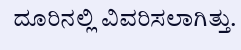ದೂರಿನಲ್ಲಿ ವಿವರಿಸಲಾಗಿತ್ತು.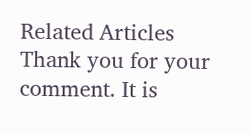Related Articles
Thank you for your comment. It is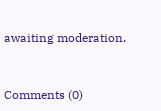awaiting moderation.


Comments (0)